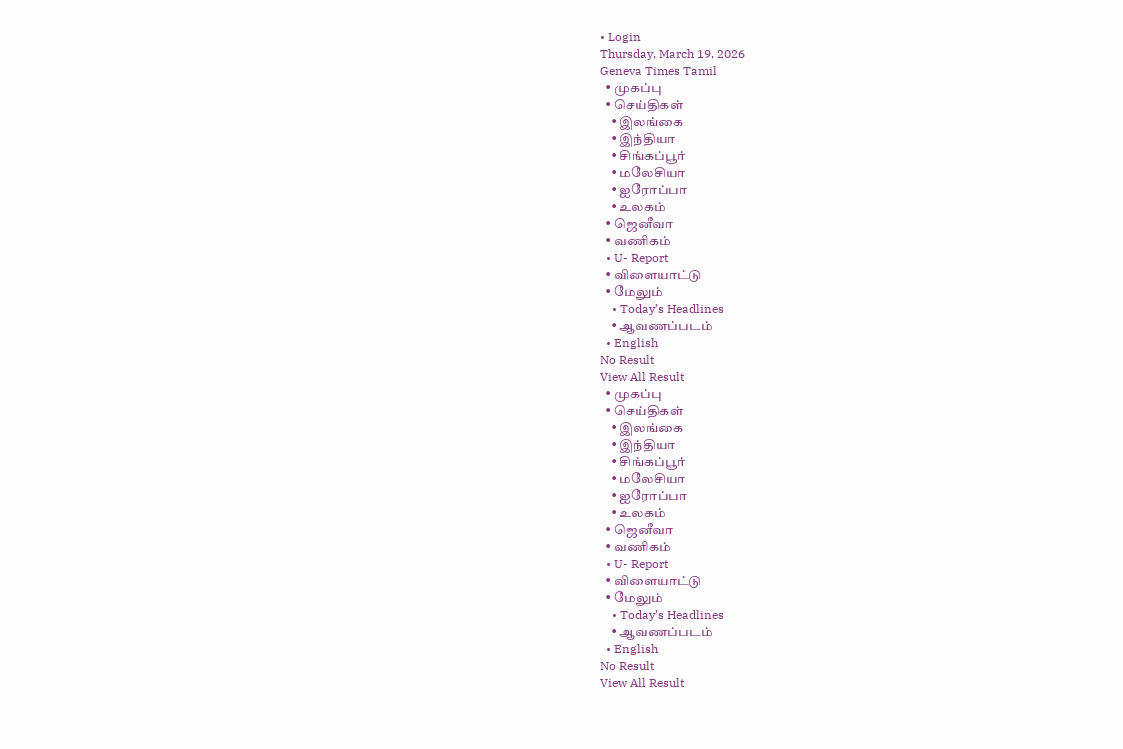• Login
Thursday, March 19, 2026
Geneva Times Tamil
  • முகப்பு
  • செய்திகள்
    • இலங்கை
    • இந்தியா
    • சிங்கப்பூர்
    • மலேசியா
    • ஐரோப்பா
    • உலகம்
  • ஜெனீவா
  • வணிகம்
  • U- Report
  • விளையாட்டு
  • மேலும்
    • Today’s Headlines
    • ஆவணப்படம்
  • English
No Result
View All Result
  • முகப்பு
  • செய்திகள்
    • இலங்கை
    • இந்தியா
    • சிங்கப்பூர்
    • மலேசியா
    • ஐரோப்பா
    • உலகம்
  • ஜெனீவா
  • வணிகம்
  • U- Report
  • விளையாட்டு
  • மேலும்
    • Today’s Headlines
    • ஆவணப்படம்
  • English
No Result
View All Result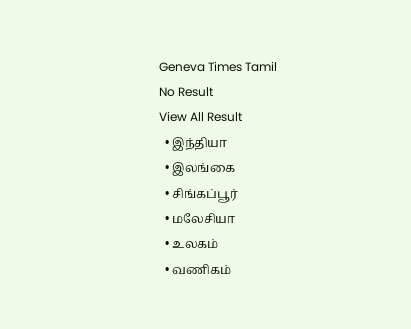Geneva Times Tamil
No Result
View All Result
  • இந்தியா
  • இலங்கை
  • சிங்கப்பூர்
  • மலேசியா
  • உலகம்
  • வணிகம்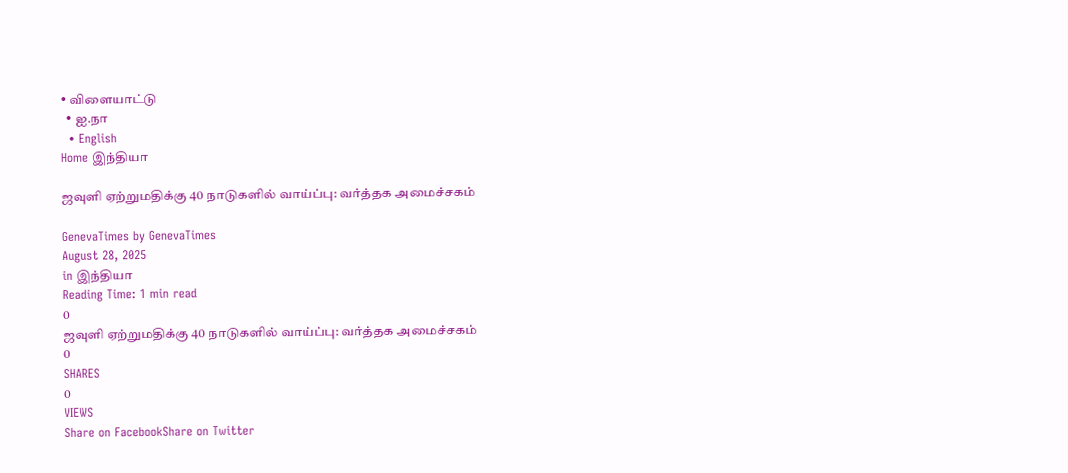• விளையாட்டு
  • ஐ.நா
  • English
Home இந்தியா

ஜவுளி ஏற்றுமதிக்கு 40 நாடுகளில் வாய்ப்பு: வர்த்தக அமைச்சகம்

GenevaTimes by GenevaTimes
August 28, 2025
in இந்தியா
Reading Time: 1 min read
0
ஜவுளி ஏற்றுமதிக்கு 40 நாடுகளில் வாய்ப்பு: வர்த்தக அமைச்சகம்
0
SHARES
0
VIEWS
Share on FacebookShare on Twitter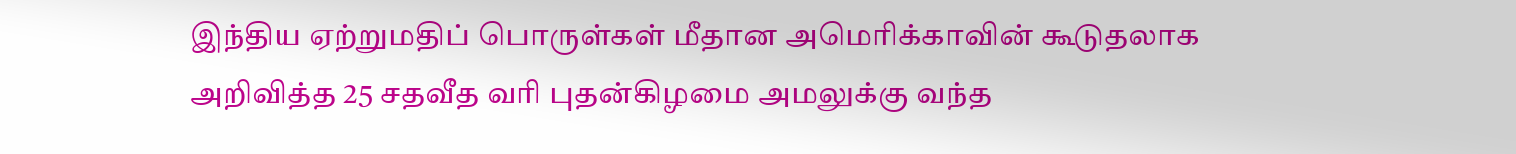இந்திய ஏற்றுமதிப் பொருள்கள் மீதான அமெரிக்காவின் கூடுதலாக அறிவித்த 25 சதவீத வரி புதன்கிழமை அமலுக்கு வந்த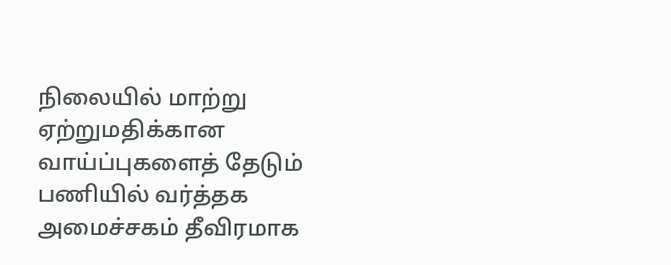நிலையில் மாற்று ஏற்றுமதிக்கான வாய்ப்புகளைத் தேடும் பணியில் வர்த்தக அமைச்சகம் தீவிரமாக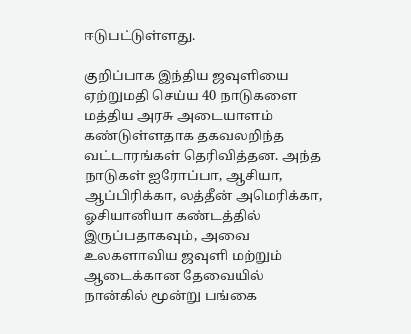ஈடுபட்டுள்ளது.

குறிப்பாக இந்திய ஜவுளியை ஏற்றுமதி செய்ய 40 நாடுகளை மத்திய அரசு அடையாளம் கண்டுள்ளதாக தகவலறிந்த வட்டாரங்கள் தெரிவித்தன. அந்த நாடுகள் ஐரோப்பா, ஆசியா, ஆப்பிரிக்கா, லத்தீன் அமெரிக்கா, ஓசியானியா கண்டத்தில் இருப்பதாகவும், அவை உலகளாவிய ஜவுளி மற்றும் ஆடைக்கான தேவையில் நான்கில் மூன்று பங்கை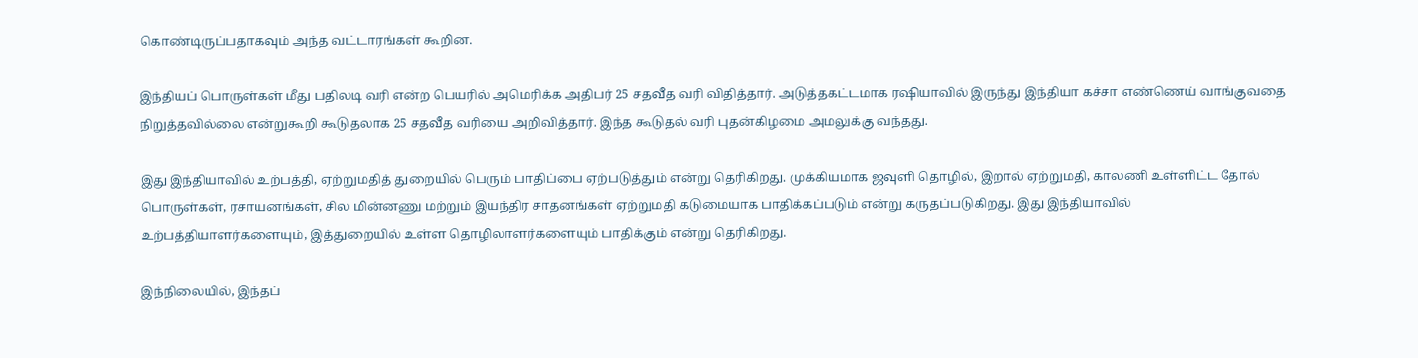கொண்டிருப்பதாகவும் அந்த வட்டாரங்கள் கூறின.

இந்தியப் பொருள்கள் மீது பதிலடி வரி என்ற பெயரில் அமெரிக்க அதிபர் 25 சதவீத வரி விதித்தார். அடுத்தகட்டமாக ரஷியாவில் இருந்து இந்தியா கச்சா எண்ணெய் வாங்குவதை நிறுத்தவில்லை என்றுகூறி கூடுதலாக 25 சதவீத வரியை அறிவித்தார். இந்த கூடுதல் வரி புதன்கிழமை அமலுக்கு வந்தது.

இது இந்தியாவில் உற்பத்தி, ஏற்றுமதித் துறையில் பெரும் பாதிப்பை ஏற்படுத்தும் என்று தெரிகிறது. முக்கியமாக ஜவுளி தொழில், இறால் ஏற்றுமதி, காலணி உள்ளிட்ட தோல் பொருள்கள், ரசாயனங்கள், சில மின்னணு மற்றும் இயந்திர சாதனங்கள் ஏற்றுமதி கடுமையாக பாதிக்கப்படும் என்று கருதப்படுகிறது. இது இந்தியாவில் உற்பத்தியாளர்களையும், இத்துறையில் உள்ள தொழிலாளர்களையும் பாதிக்கும் என்று தெரிகிறது.

இந்நிலையில், இந்தப்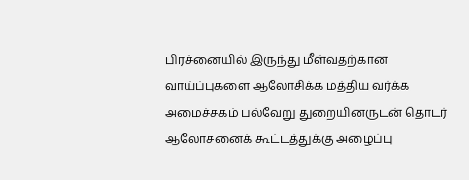பிரச்னையில் இருந்து மீள்வதற்கான வாய்ப்புகளை ஆலோசிக்க மத்திய வர்க்க அமைச்சகம் பல்வேறு துறையினருடன் தொடர் ஆலோசனைக் கூட்டத்துக்கு அழைப்பு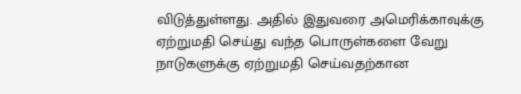விடுத்துள்ளது. அதில் இதுவரை அமெரிக்காவுக்கு ஏற்றுமதி செய்து வந்த பொருள்களை வேறு நாடுகளுக்கு ஏற்றுமதி செய்வதற்கான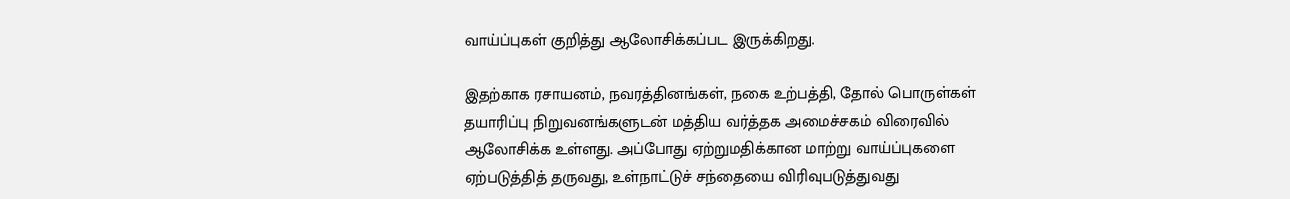வாய்ப்புகள் குறித்து ஆலோசிக்கப்பட இருக்கிறது.

இதற்காக ரசாயனம், நவரத்தினங்கள், நகை உற்பத்தி, தோல் பொருள்கள் தயாரிப்பு நிறுவனங்களுடன் மத்திய வர்த்தக அமைச்சகம் விரைவில் ஆலோசிக்க உள்ளது. அப்போது ஏற்றுமதிக்கான மாற்று வாய்ப்புகளை ஏற்படுத்தித் தருவது, உள்நாட்டுச் சந்தையை விரிவுபடுத்துவது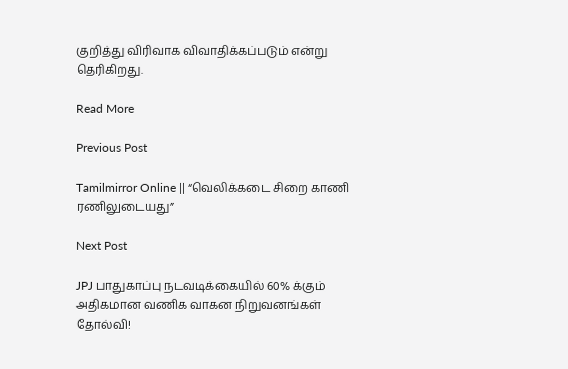குறித்து விரிவாக விவாதிக்கப்படும் என்று தெரிகிறது.

Read More

Previous Post

Tamilmirror Online || “வெலிக்கடை சிறை காணி ரணிலுடையது”

Next Post

JPJ பாதுகாப்பு நடவடிக்கையில் 60% க்கும் அதிகமான வணிக வாகன நிறுவனங்கள் தோல்வி!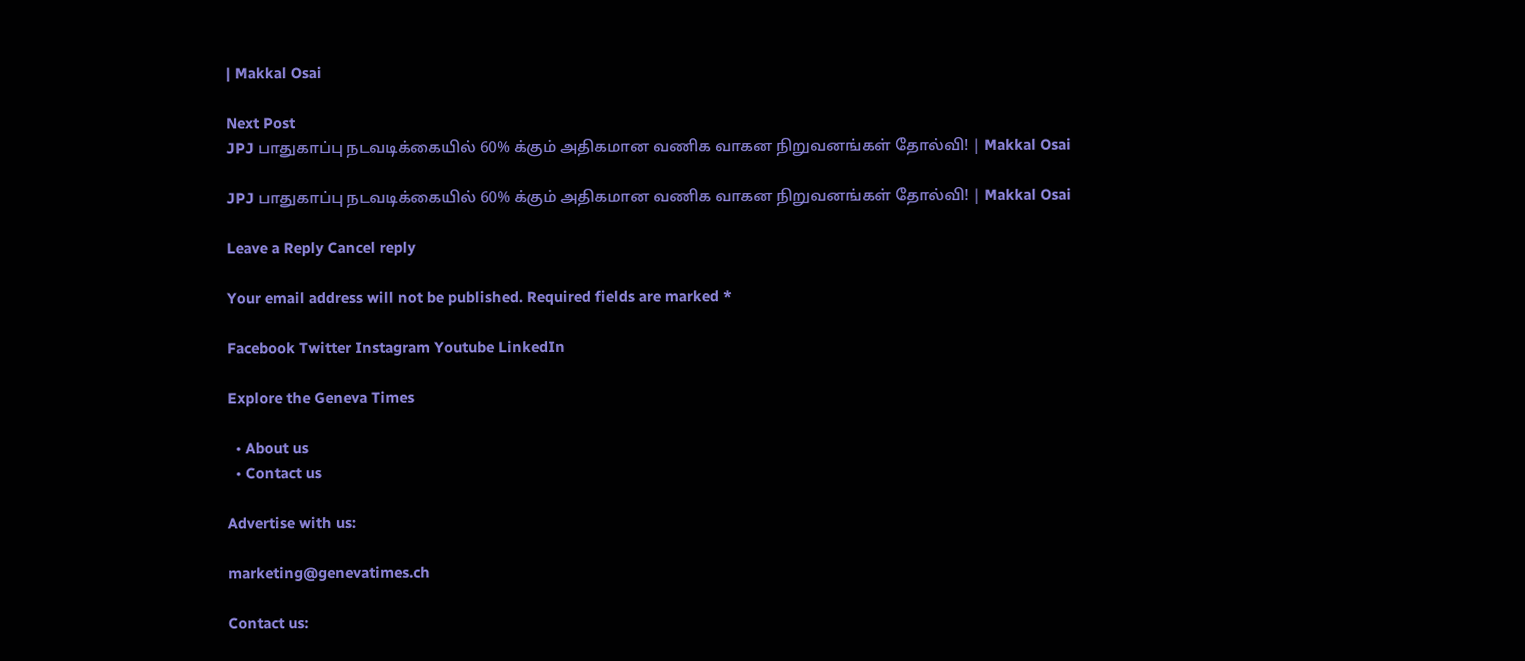| Makkal Osai

Next Post
JPJ பாதுகாப்பு நடவடிக்கையில் 60% க்கும் அதிகமான வணிக வாகன நிறுவனங்கள் தோல்வி! | Makkal Osai

JPJ பாதுகாப்பு நடவடிக்கையில் 60% க்கும் அதிகமான வணிக வாகன நிறுவனங்கள் தோல்வி! | Makkal Osai

Leave a Reply Cancel reply

Your email address will not be published. Required fields are marked *

Facebook Twitter Instagram Youtube LinkedIn

Explore the Geneva Times

  • About us
  • Contact us

Advertise with us:

marketing@genevatimes.ch

Contact us: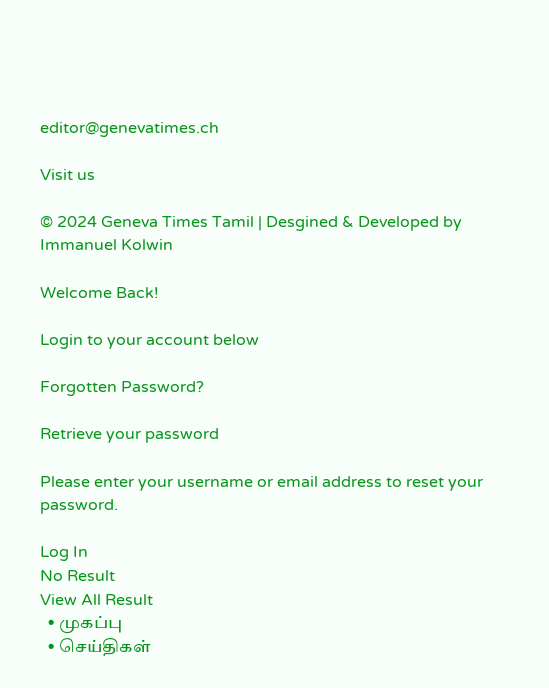editor@genevatimes.ch

Visit us

© 2024 Geneva Times Tamil | Desgined & Developed by Immanuel Kolwin

Welcome Back!

Login to your account below

Forgotten Password?

Retrieve your password

Please enter your username or email address to reset your password.

Log In
No Result
View All Result
  • முகப்பு
  • செய்திகள்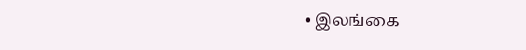• இலங்கை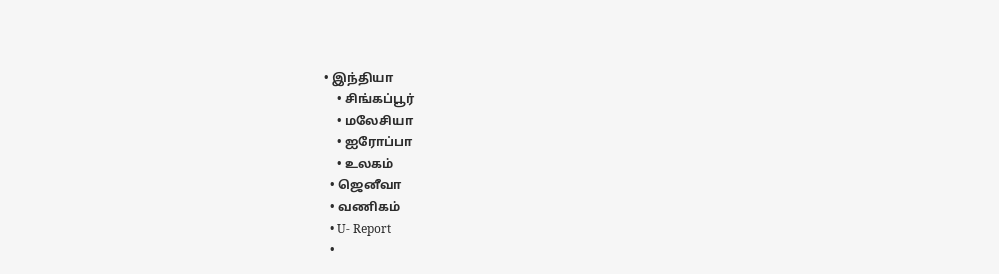• இந்தியா
    • சிங்கப்பூர்
    • மலேசியா
    • ஐரோப்பா
    • உலகம்
  • ஜெனீவா
  • வணிகம்
  • U- Report
  •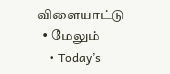விளையாட்டு
  • மேலும்
    • Today’s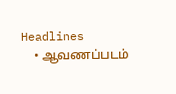Headlines
    • ஆவணப்படம்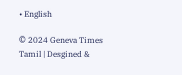• English

© 2024 Geneva Times Tamil | Desgined &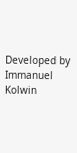Developed by Immanuel Kolwin